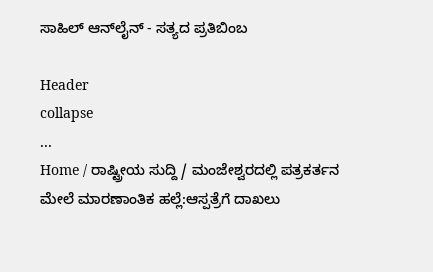ಸಾಹಿಲ್ ಆನ್‌ಲೈನ್ - ಸತ್ಯದ ಪ್ರತಿಬಿಂಬ

Header
collapse
...
Home / ರಾಷ್ಟ್ರೀಯ ಸುದ್ದಿ / ಮಂಜೇಶ್ವರದಲ್ಲಿ ಪತ್ರಕರ್ತನ ಮೇಲೆ ಮಾರಣಾಂತಿಕ ಹಲ್ಲೆ:ಆಸ್ಪತ್ರೆಗೆ ದಾಖಲು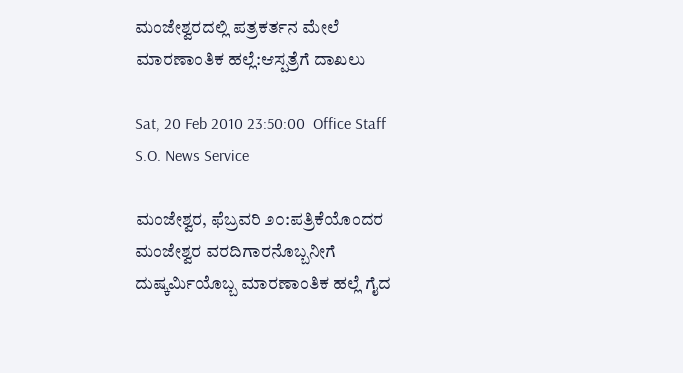ಮಂಜೇಶ್ವರದಲ್ಲಿ ಪತ್ರಕರ್ತನ ಮೇಲೆ ಮಾರಣಾಂತಿಕ ಹಲ್ಲೆ:ಆಸ್ಪತ್ರೆಗೆ ದಾಖಲು

Sat, 20 Feb 2010 23:50:00  Office Staff   S.O. News Service

ಮಂಜೇಶ್ವರ, ಫೆಬ್ರವರಿ ೨೦:ಪತ್ರಿಕೆಯೊಂದರ ಮಂಜೇಶ್ವರ ವರದಿಗಾರನೊಬ್ಬನೀಗೆ ದುಷ್ಕರ್ಮಿಯೊಬ್ಬ ಮಾರಣಾಂತಿಕ ಹಲ್ಲೆ ಗೈದ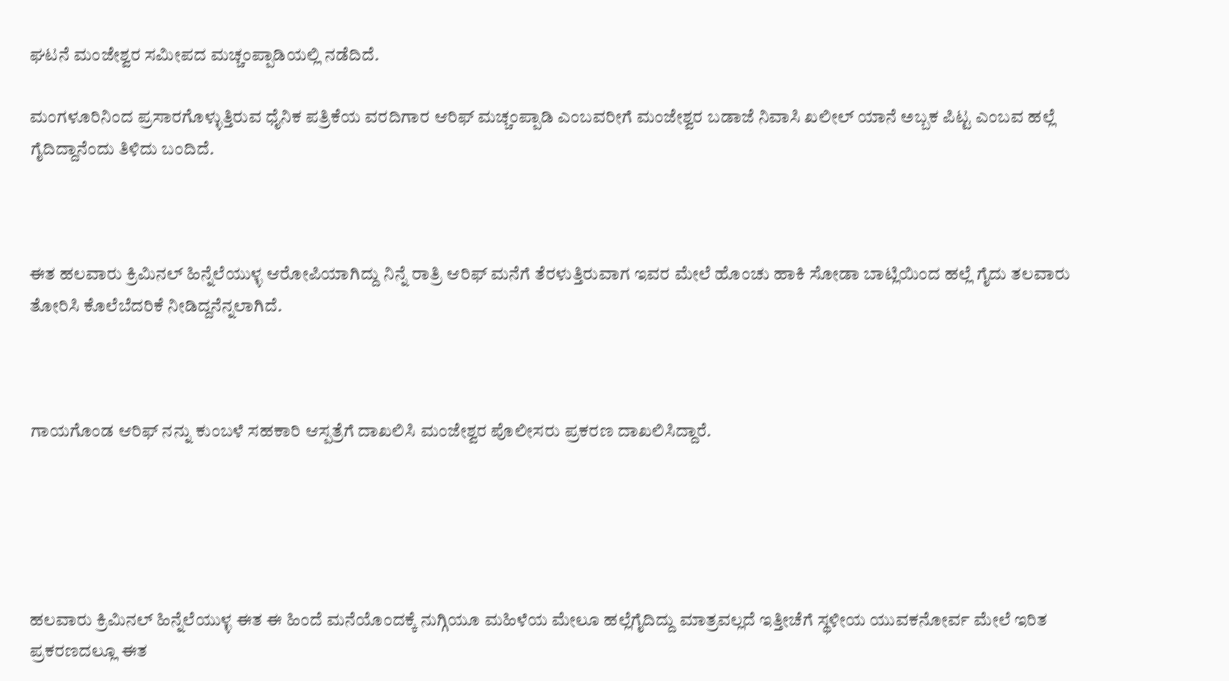ಘಟನೆ ಮಂಜೇಶ್ವರ ಸಮೀಪದ ಮಚ್ಚಂಪ್ಪಾಡಿಯಲ್ಲಿ ನಡೆದಿದೆ.

ಮಂಗಳೂರಿನಿಂದ ಪ್ರಸಾರಗೊಳ್ಳುತ್ತಿರುವ ಧೈನಿಕ ಪತ್ರಿಕೆಯ ವರದಿಗಾರ ಆರಿಫ್ ಮಚ್ಚಂಪ್ಪಾಡಿ ಎಂಬವರೀಗೆ ಮಂಜೇಶ್ವರ ಬಡಾಜೆ ನಿವಾಸಿ ಖಲೀಲ್ ಯಾನೆ ಅಬ್ಬಕ ಪಿಟ್ಟ ಎಂಬವ ಹಲ್ಲೆ ಗೈದಿದ್ದಾನೆಂದು ತಿಳಿದು ಬಂದಿದೆ.



ಈತ ಹಲವಾರು ಕ್ರಿಮಿನಲ್ ಹಿನ್ನೆಲೆಯುಳ್ಳ ಆರೋಪಿಯಾಗಿದ್ದು ನಿನ್ನೆ ರಾತ್ರಿ ಆರಿಫ್ ಮನೆಗೆ ತೆರಳುತ್ತಿರುವಾಗ ಇವರ ಮೇಲೆ ಹೊಂಚು ಹಾಕಿ ಸೋಡಾ ಬಾಟ್ಲಿಯಿಂದ ಹಲ್ಲೆ ಗೈದು ತಲವಾರು ತೋರಿಸಿ ಕೊಲೆಬೆದರಿಕೆ ನೀಡಿದ್ದನೆನ್ನಲಾಗಿದೆ.



ಗಾಯಗೊಂಡ ಆರಿಫ್ ನನ್ನು ಕುಂಬಳೆ ಸಹಕಾರಿ ಆಸ್ಪತ್ರೆಗೆ ದಾಖಲಿಸಿ ಮಂಜೇಶ್ವರ ಪೊಲೀಸರು ಪ್ರಕರಣ ದಾಖಲಿಸಿದ್ದಾರೆ.





ಹಲವಾರು ಕ್ರಿಮಿನಲ್ ಹಿನ್ನೆಲೆಯುಳ್ಳ ಈತ ಈ ಹಿಂದೆ ಮನೆಯೊಂದಕ್ಕೆ ನುಗ್ಗಿಯೂ ಮಹಿಳೆಯ ಮೇಲೂ ಹಲ್ಲೆಗೈದಿದ್ದು ಮಾತ್ರವಲ್ಲದೆ ಇತ್ತೀಚೆಗೆ ಸ್ಥಳೀಯ ಯುವಕನೋರ್ವ ಮೇಲೆ ಇರಿತ ಪ್ರಕರಣದಲ್ಲೂ ಈತ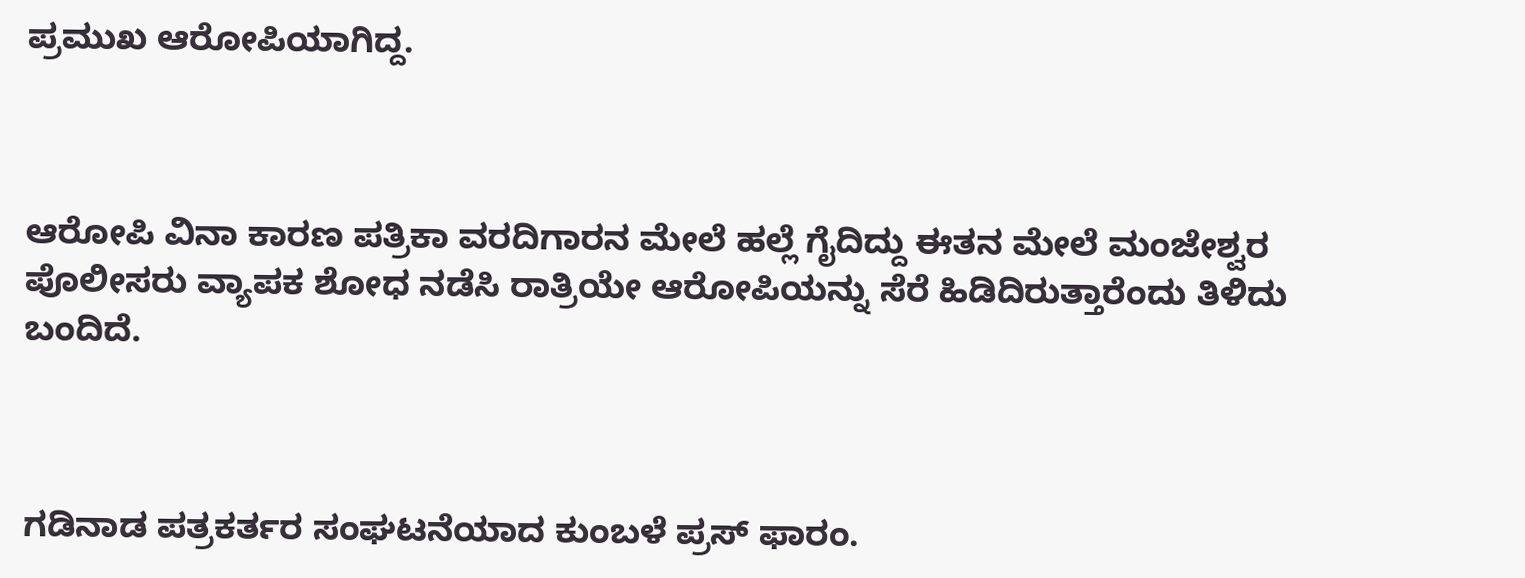ಪ್ರಮುಖ ಆರೋಪಿಯಾಗಿದ್ದ.



ಆರೋಪಿ ವಿನಾ ಕಾರಣ ಪತ್ರಿಕಾ ವರದಿಗಾರನ ಮೇಲೆ ಹಲ್ಲೆ ಗೈದಿದ್ದು ಈತನ ಮೇಲೆ ಮಂಜೇಶ್ವರ ಪೊಲೀಸರು ವ್ಯಾಪಕ ಶೋಧ ನಡೆಸಿ ರಾತ್ರಿಯೇ ಆರೋಪಿಯನ್ನು ಸೆರೆ ಹಿಡಿದಿರುತ್ತಾರೆಂದು ತಿಳಿದು ಬಂದಿದೆ.



ಗಡಿನಾಡ ಪತ್ರಕರ್ತರ ಸಂಘಟನೆಯಾದ ಕುಂಬಳೆ ಪ್ರಸ್ ಫಾರಂ.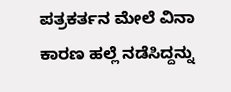ಪತ್ರಕರ್ತನ ಮೇಲೆ ವಿನಾ ಕಾರಣ ಹಲ್ಲೆ ನಡೆಸಿದ್ದನ್ನು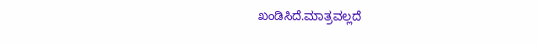ಖಂಡಿಸಿದೆ.ಮಾತ್ರವಲ್ಲದೆ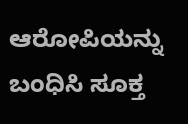ಆರೋಪಿಯನ್ನು ಬಂಧಿಸಿ ಸೂಕ್ತ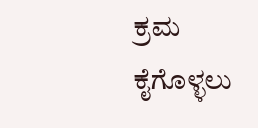ಕ್ರಮ ಕೈಗೊಳ್ಳಲು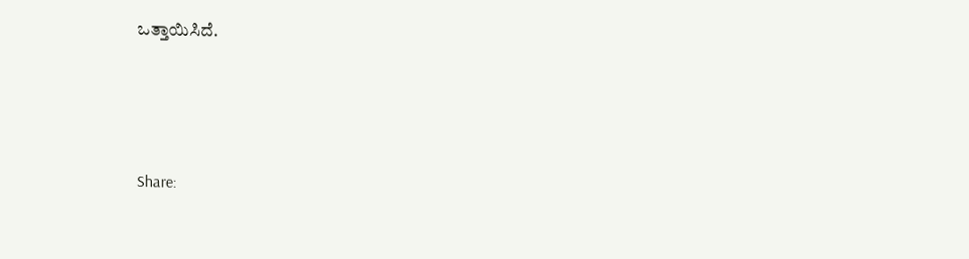ಒತ್ತಾಯಿಸಿದೆ.




Share: